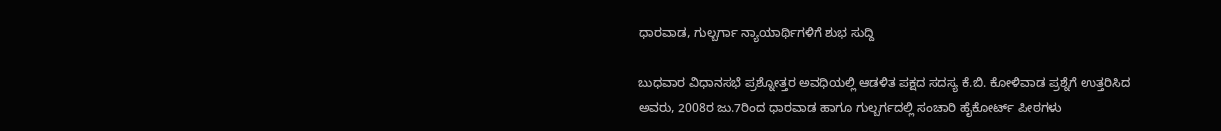ಧಾರವಾಡ, ಗುಲ್ಬರ್ಗಾ ನ್ಯಾಯಾರ್ಥಿಗಳಿಗೆ ಶುಭ ಸುದ್ದಿ

ಬುಧವಾರ ವಿಧಾನಸಭೆ ಪ್ರಶ್ನೋತ್ತರ ಅವಧಿಯಲ್ಲಿ ಆಡಳಿತ ಪಕ್ಷದ ಸದಸ್ಯ ಕೆ.ಬಿ. ಕೋಳಿವಾಡ ಪ್ರಶ್ನೆಗೆ ಉತ್ತರಿಸಿದ ಅವರು, 2008ರ ಜು.7ರಿಂದ ಧಾರವಾಡ ಹಾಗೂ ಗುಲ್ಬರ್ಗದಲ್ಲಿ ಸಂಚಾರಿ ಹೈಕೋರ್ಟ್ ಪೀಠಗಳು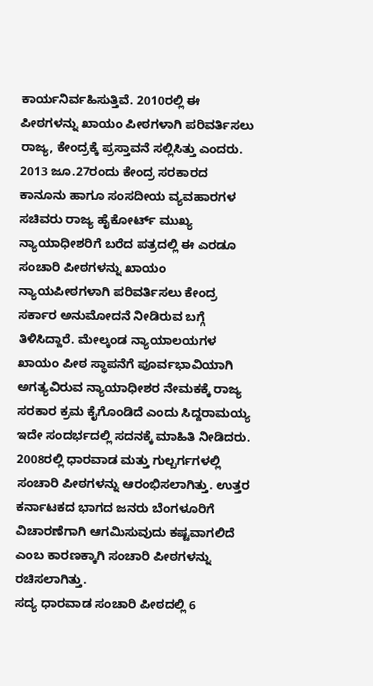ಕಾರ್ಯನಿರ್ವಹಿಸುತ್ತಿವೆ. 2010ರಲ್ಲಿ ಈ ಪೀಠಗಳನ್ನು ಖಾಯಂ ಪೀಠಗಳಾಗಿ ಪರಿವರ್ತಿಸಲು ರಾಜ್ಯ, ಕೇಂದ್ರಕ್ಕೆ ಪ್ರಸ್ತಾವನೆ ಸಲ್ಲಿಸಿತ್ತು ಎಂದರು.
2013 ಜೂ.27ರಂದು ಕೇಂದ್ರ ಸರಕಾರದ ಕಾನೂನು ಹಾಗೂ ಸಂಸದೀಯ ವ್ಯವಹಾರಗಳ ಸಚಿವರು ರಾಜ್ಯ ಹೈಕೋರ್ಟ್ ಮುಖ್ಯ ನ್ಯಾಯಾಧೀಶರಿಗೆ ಬರೆದ ಪತ್ರದಲ್ಲಿ ಈ ಎರಡೂ ಸಂಚಾರಿ ಪೀಠಗಳನ್ನು ಖಾಯಂ ನ್ಯಾಯಪೀಠಗಳಾಗಿ ಪರಿವರ್ತಿಸಲು ಕೇಂದ್ರ ಸರ್ಕಾರ ಅನುಮೋದನೆ ನೀಡಿರುವ ಬಗ್ಗೆ ತಿಳಿಸಿದ್ದಾರೆ. ಮೇಲ್ಕಂಡ ನ್ಯಾಯಾಲಯಗಳ ಖಾಯಂ ಪೀಠ ಸ್ಥಾಪನೆಗೆ ಪೂರ್ವಭಾವಿಯಾಗಿ ಅಗತ್ಯವಿರುವ ನ್ಯಾಯಾಧೀಶರ ನೇಮಕಕ್ಕೆ ರಾಜ್ಯ ಸರಕಾರ ಕ್ರಮ ಕೈಗೊಂಡಿದೆ ಎಂದು ಸಿದ್ದರಾಮಯ್ಯ ಇದೇ ಸಂದರ್ಭದಲ್ಲಿ ಸದನಕ್ಕೆ ಮಾಹಿತಿ ನೀಡಿದರು.
2008ರಲ್ಲಿ ಧಾರವಾಡ ಮತ್ತು ಗುಲ್ಬರ್ಗಗಳಲ್ಲಿ ಸಂಚಾರಿ ಪೀಠಗಳನ್ನು ಆರಂಭಿಸಲಾಗಿತ್ತು. ಉತ್ತರ ಕರ್ನಾಟಕದ ಭಾಗದ ಜನರು ಬೆಂಗಳೂರಿಗೆ ವಿಚಾರಣೆಗಾಗಿ ಆಗಮಿಸುವುದು ಕಷ್ಟವಾಗಲಿದೆ ಎಂಬ ಕಾರಣಕ್ಕಾಗಿ ಸಂಚಾರಿ ಪೀಠಗಳನ್ನು ರಚಿಸಲಾಗಿತ್ತು.
ಸದ್ಯ ಧಾರವಾಡ ಸಂಚಾರಿ ಪೀಠದಲ್ಲಿ 6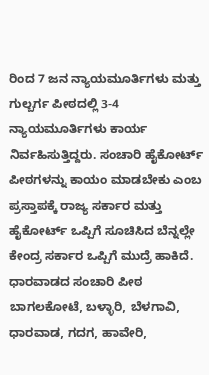ರಿಂದ 7 ಜನ ನ್ಯಾಯಮೂರ್ತಿಗಳು ಮತ್ತು ಗುಲ್ಬರ್ಗ ಪೀಠದಲ್ಲಿ 3-4 ನ್ಯಾಯಮೂರ್ತಿಗಳು ಕಾರ್ಯ ನಿರ್ವಹಿಸುತ್ತಿದ್ದರು. ಸಂಚಾರಿ ಹೈಕೋರ್ಟ್ ಪೀಠಗಳನ್ನು ಕಾಯಂ ಮಾಡಬೇಕು ಎಂಬ ಪ್ರಸ್ತಾಪಕ್ಕೆ ರಾಜ್ಯ ಸರ್ಕಾರ ಮತ್ತು ಹೈಕೋರ್ಟ್ ಒಪ್ಪಿಗೆ ಸೂಚಿಸಿದ ಬೆನ್ನಲ್ಲೇ ಕೇಂದ್ರ ಸರ್ಕಾರ ಒಪ್ಪಿಗೆ ಮುದ್ರೆ ಹಾಕಿದೆ.
ಧಾರವಾಡದ ಸಂಚಾರಿ ಪೀಠ ಬಾಗಲಕೋಟೆ, ಬಳ್ಳಾರಿ, ಬೆಳಗಾವಿ, ಧಾರವಾಡ, ಗದಗ, ಹಾವೇರಿ,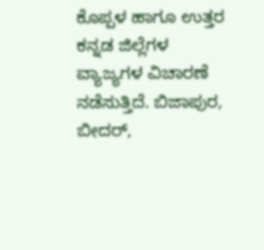ಕೊಪ್ಪಳ ಹಾಗೂ ಉತ್ತರ ಕನ್ನಡ ಜಿಲ್ಲೆಗಳ ವ್ಯಾಜ್ಯಗಳ ವಿಚಾರಣೆ ನಡೆಸುತ್ತಿದೆ. ಬಿಜಾಪುರ, ಬೀದರ್,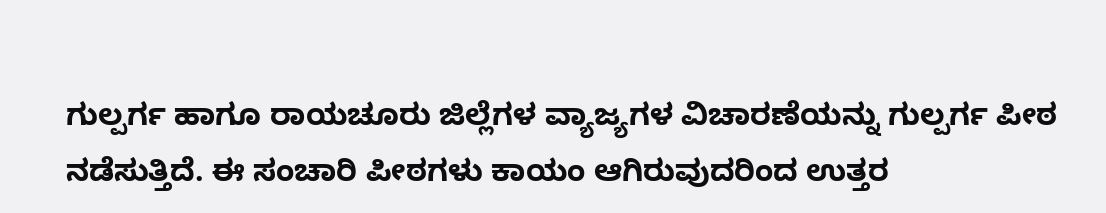ಗುಲ್ಪರ್ಗ ಹಾಗೂ ರಾಯಚೂರು ಜಿಲ್ಲೆಗಳ ವ್ಯಾಜ್ಯಗಳ ವಿಚಾರಣೆಯನ್ನು ಗುಲ್ಪರ್ಗ ಪೀಠ ನಡೆಸುತ್ತಿದೆ. ಈ ಸಂಚಾರಿ ಪೀಠಗಳು ಕಾಯಂ ಆಗಿರುವುದರಿಂದ ಉತ್ತರ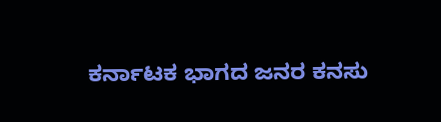ಕರ್ನಾಟಕ ಭಾಗದ ಜನರ ಕನಸು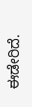ಈಡೇರಿದೆ.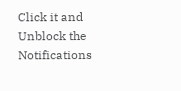Click it and Unblock the Notifications